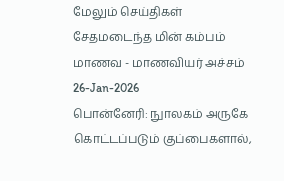மேலும் செய்திகள்
சேதமடைந்த மின் கம்பம் மாணவ - மாணவியர் அச்சம்
26-Jan-2026
பொன்னேரி: நுாலகம் அருகே கொட்டப்படும் குப்பைகளால்,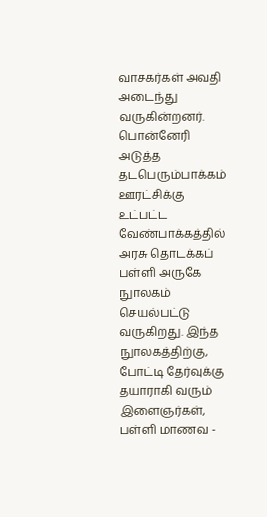வாசகர்கள் அவதி அடைந்து வருகின்றனர். பொன்னேரி அடுத்த தடபெரும்பாக்கம் ஊரட்சிக்கு உட்பட்ட வேண்பாக்கத்தில் அரசு தொடக்கப் பள்ளி அருகே நுாலகம் செயல்பட்டு வருகிறது. இந்த நுாலகத்திற்கு, போட்டி தேர்வுக்கு தயாராகி வரும் இளைஞர்கள், பள்ளி மாணவ -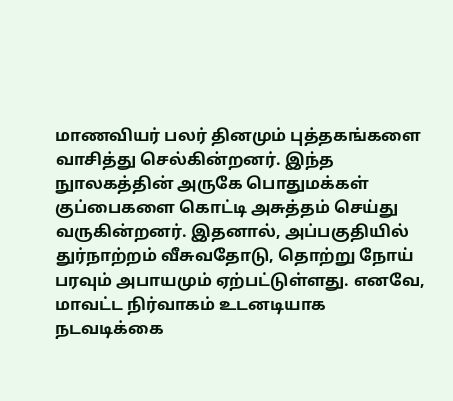மாணவியர் பலர் தினமும் புத்தகங்களை வாசித்து செல்கின்றனர். இந்த நுாலகத்தின் அருகே பொதுமக்கள் குப்பைகளை கொட்டி அசுத்தம் செய்து வருகின்றனர். இதனால், அப்பகுதியில் துர்நாற்றம் வீசுவதோடு, தொற்று நோய் பரவும் அபாயமும் ஏற்பட்டுள்ளது. எனவே, மாவட்ட நிர்வாகம் உடனடியாக நடவடிக்கை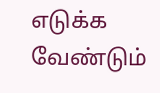எடுக்க வேண்டும்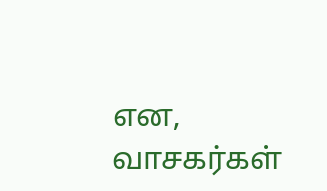என, வாசகர்கள்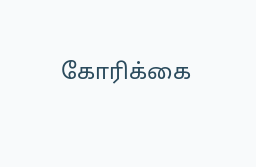கோரிக்கை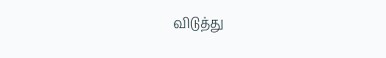விடுத்து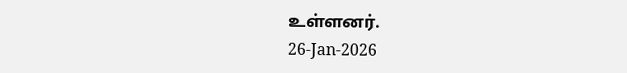உள்ளனர்.
26-Jan-2026